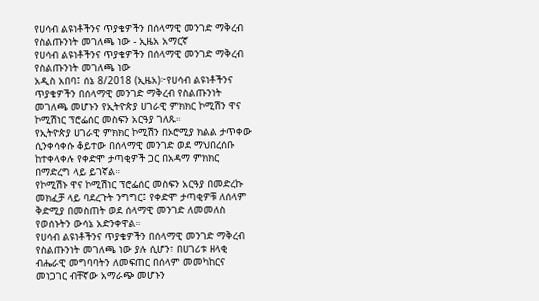የሀሳብ ልዩነቶችንና ጥያቄዎችን በሰላማዊ መንገድ ማቅረብ የስልጡንነት መገለጫ ነው - ኢዜአ አማርኛ
የሀሳብ ልዩነቶችንና ጥያቄዎችን በሰላማዊ መንገድ ማቅረብ የስልጡንነት መገለጫ ነው
አዲስ አበባ፤ ሰኔ 8/2018 (ኢዜአ)፦የሀሳብ ልዩነቶችንና ጥያቄዎችን በሰላማዊ መንገድ ማቅረብ የስልጡንነት መገለጫ መሆኑን የኢትዮጵያ ሀገራዊ ምክክር ኮሚሽን ዋና ኮሚሽነር ፕሮፌሰር መስፍን አርዓያ ገለጹ።
የኢትዮጵያ ሀገራዊ ምክክር ኮሚሽን በኦሮሚያ ክልል ታጥቀው ሲንቀሳቀሱ ቆይተው በሰላማዊ መንገድ ወደ ማህበረሰቡ ከተቀላቀሉ የቀድሞ ታጣቂዎች ጋር በአዳማ ምክክር በማድረግ ላይ ይገኛል።
የኮሚሽኑ ዋና ኮሚሽነር ፕሮፌሰር መስፍን አርዓያ በመድረኩ መክፈቻ ላይ ባደረጉት ንግግር፤ የቀድሞ ታጣቂዎቹ ለሰላም ቅድሚያ በመስጠት ወደ ሰላማዊ መንገድ ለመመለስ የወሰኑትን ውሳኔ አድንቀዋል።
የሀሳብ ልዩነቶችንና ጥያቄዎችን በሰላማዊ መንገድ ማቅረብ የስልጡንነት መገለጫ ነው ያሉ ሲሆን፣ በሀገሪቱ ዘላቂ ብሔራዊ መግባባትን ለመፍጠር በሰላም መመካከርና መነጋገር ብቸኛው አማራጭ መሆኑን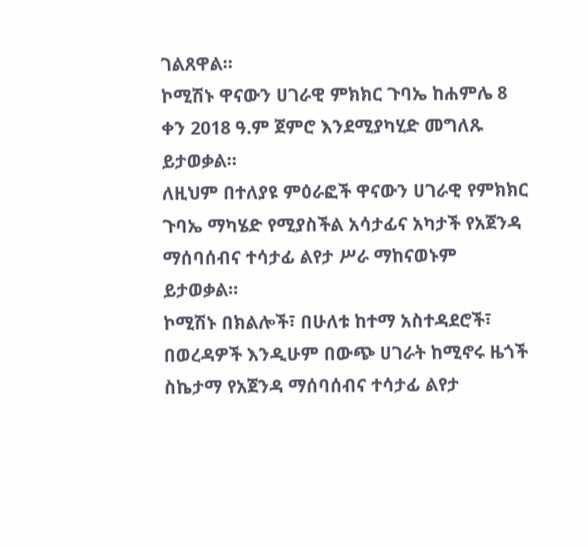ገልጸዋል።
ኮሚሽኑ ዋናውን ሀገራዊ ምክክር ጉባኤ ከሐምሌ 8 ቀን 2018 ዓ.ም ጀምሮ እንደሚያካሂድ መግለጹ ይታወቃል።
ለዚህም በተለያዩ ምዕራፎች ዋናውን ሀገራዊ የምክክር ጉባኤ ማካሄድ የሚያስችል አሳታፊና አካታች የአጀንዳ ማሰባሰብና ተሳታፊ ልየታ ሥራ ማከናወኑም ይታወቃል።
ኮሚሽኑ በክልሎች፣ በሁለቱ ከተማ አስተዳደሮች፣ በወረዳዎች እንዲሁም በውጭ ሀገራት ከሚኖሩ ዜጎች ስኬታማ የአጀንዳ ማሰባሰብና ተሳታፊ ልየታ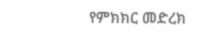የምክክር መድረክ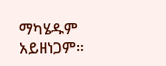ማካሄዱም አይዘነጋም።